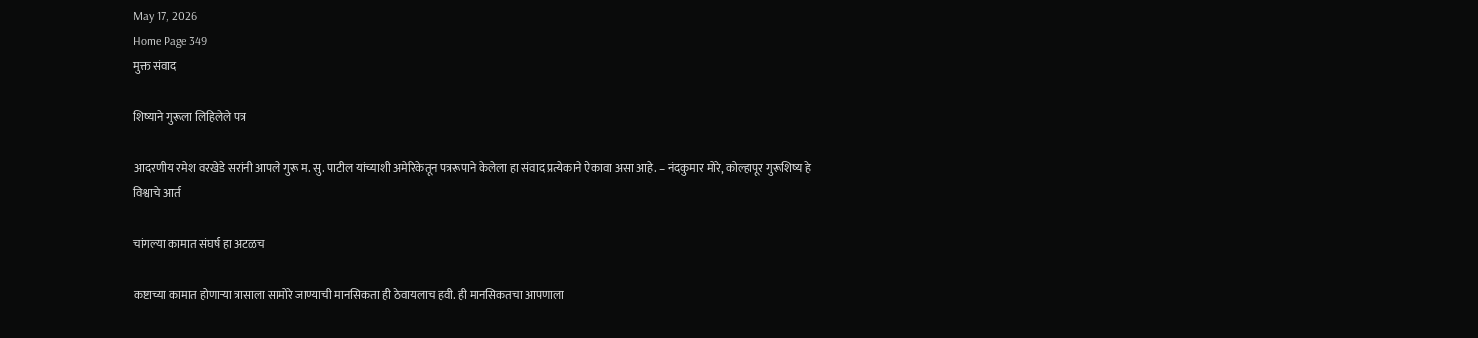May 17, 2026
Home Page 349
मुक्त संवाद

शिष्याने गुरूला लिहिलेले पत्र

आदरणीय रमेश वरखेडे सरांनी आपले गुरू म. सु. पाटील यांच्याशी अमेरिकेतून पत्ररूपाने केलेला हा संवाद प्रत्येकाने ऐकावा असा आहे. – नंदकुमार मोरे, कोल्हापूर गुरूशिष्य हे
विश्वाचे आर्त

चांगल्या कामात संघर्ष हा अटळच

कष्टाच्या कामात होणाऱ्या त्रासाला सामोरे जाण्याची मानसिकता ही ठेवायलाच हवी. ही मानसिकतचा आपणाला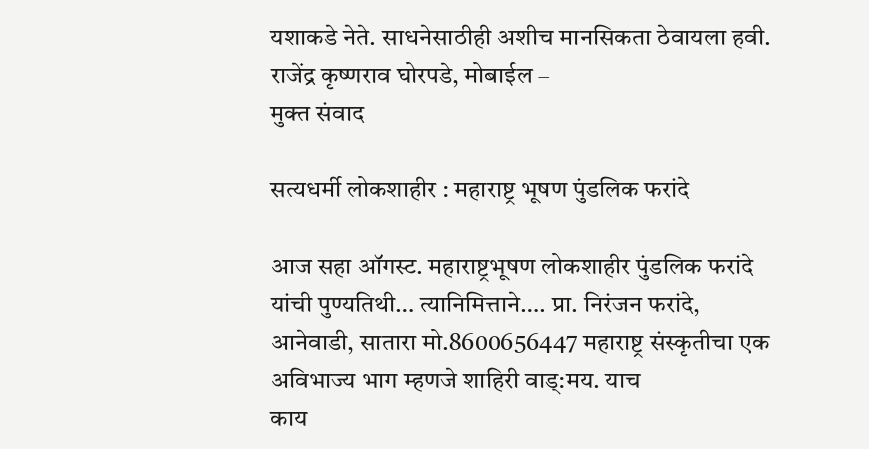यशाकडे नेते. साधनेसाठीही अशीच मानसिकता ठेवायला हवी. राजेंद्र कृष्णराव घोरपडे, मोबाईल –
मुक्त संवाद

सत्यधर्मी लोकशाहीर : महाराष्ट्र भूषण पुंडलिक फरांदे

आज सहा ऑगस्ट. महाराष्ट्रभूषण लोकशाहीर पुंडलिक फरांदे यांची पुण्यतिथी… त्यानिमित्ताने…. प्रा. निरंजन फरांदे, आनेवाडी, सातारा मो.8600656447 महाराष्ट्र संस्कृतीचा एक अविभाज्य भाग म्हणजे शाहिरी वाड्:मय. याच
काय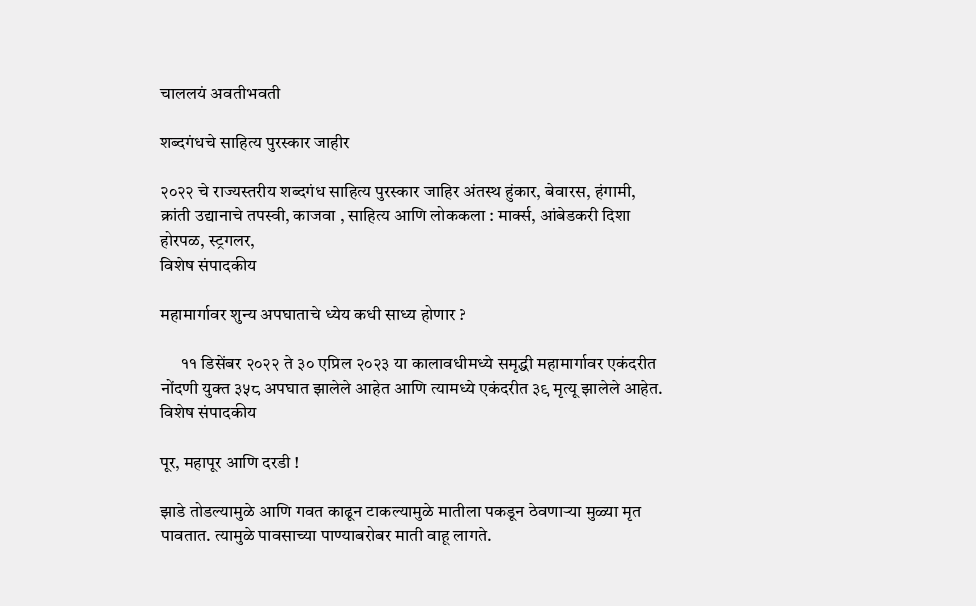चाललयं अवतीभवती

शब्दगंधचे साहित्य पुरस्कार जाहीर

२०२२ चे राज्यस्तरीय शब्दगंध साहित्य पुरस्कार जाहिर अंतस्थ हुंकार, बेवारस, हंगामी, क्रांती उद्यानाचे तपस्वी, काजवा , साहित्य आणि लोककला : मार्क्स, आंबेडकरी दिशा होरपळ, स्ट्रगलर,
विशेष संपादकीय

महामार्गावर शुन्य अपघाताचे ध्येय कधी साध्य होणार ?

      ११ डिसेंबर २०२२ ते ३० एप्रिल २०२३ या कालावधीमध्ये समृद्धी महामार्गावर एकंदरीत नोंदणी युक्त ३५८ अपघात झालेले आहेत आणि त्यामध्ये एकंदरीत ३९ मृत्यू झालेले आहेत.
विशेष संपादकीय

पूर, महापूर आणि दरडी !

झाडे तोडल्यामुळे आणि गवत काढून टाकल्यामुळे मातीला पकडून ठेवणाऱ्या मुळ्या मृत पावतात. त्यामुळे पावसाच्या पाण्याबरोबर माती वाहू लागते.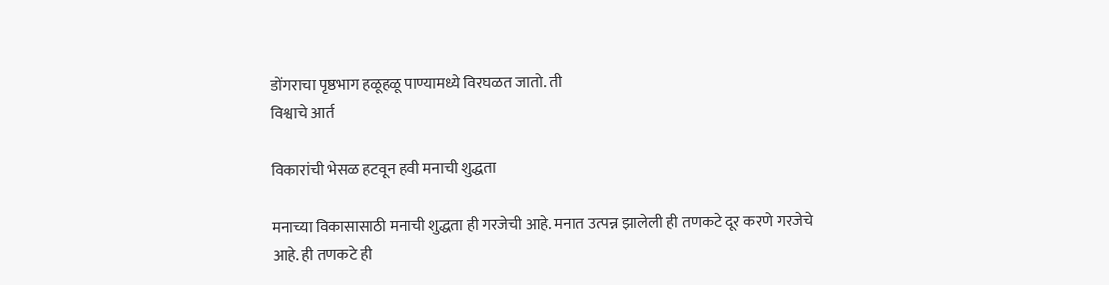डोंगराचा पृष्ठभाग हळूहळू पाण्यामध्ये विरघळत जातो. ती
विश्वाचे आर्त

विकारांची भेसळ हटवून हवी मनाची शुद्धता

मनाच्या विकासासाठी मनाची शुद्धता ही गरजेची आहे. मनात उत्पन्न झालेली ही तणकटे दूर करणे गरजेचे आहे. ही तणकटे ही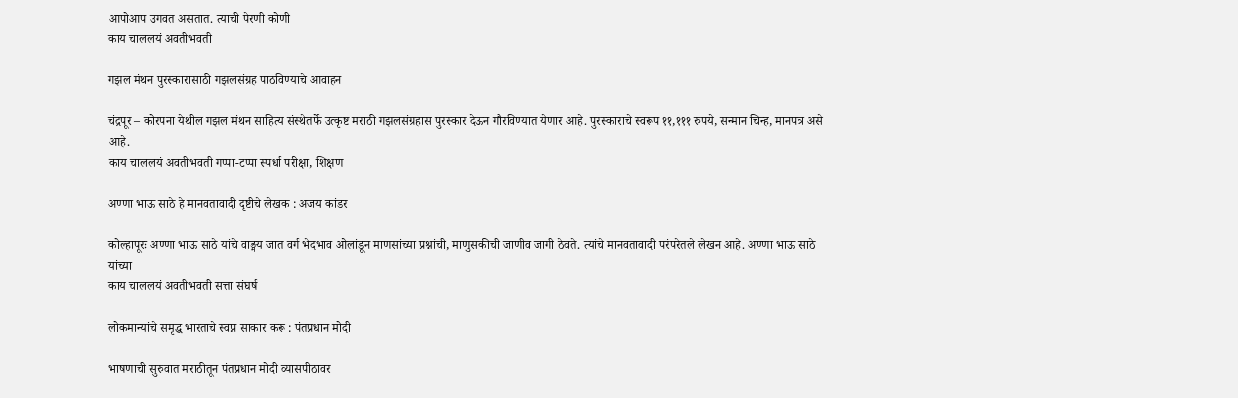आपोआप उगवत असतात. त्याची पेरणी कोणी
काय चाललयं अवतीभवती

गझल मंथन पुरस्कारासाठी गझलसंग्रह पाठविण्याचे आवाहन

चंद्रपूर – कोरपना येथील गझल मंथन साहित्य संस्थेतर्फे उत्कृष्ट मराठी गझलसंग्रहास पुरस्कार देऊन गौरविण्यात येणार आहे. पुरस्काराचे स्वरूप ११,१११ रुपये, सन्मान चिन्ह, मानपत्र असे आहे.
काय चाललयं अवतीभवती गप्पा-टप्पा स्पर्धा परीक्षा, शिक्षण

अण्णा भाऊ साठे हे मानवतावादी दृष्टीचे लेखक : अजय कांडर

कोल्हापूरः अण्णा भाऊ साठे यांचे वाङ्मय जात वर्ग भेदभाव ओलांडून माणसांच्या प्रश्नांची, माणुसकीची जाणीव जागी ठेवते. त्यांचे मानवतावादी परंपरेतले लेखन आहे. अण्णा भाऊ साठे यांच्या
काय चाललयं अवतीभवती सत्ता संघर्ष

लोकमान्यांचे समृद्ध भारताचे स्वप्न साकार करू : पंतप्रधान मोदी

भाषणाची सुरुवात मराठीतून पंतप्रधान मोदी व्यासपीठावर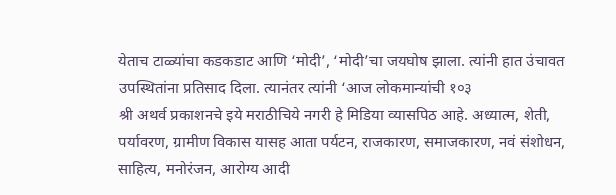येताच टाळ्यांचा कडकडाट आणि ‘मोदी’, ‘मोदी’चा जयघोष झाला. त्यांनी हात उंचावत उपस्थितांना प्रतिसाद दिला. त्यानंतर त्यांनी ‘आज लोकमान्यांची १०३
श्री अथर्व प्रकाशनचे इये मराठीचिये नगरी हे मिडिया व्यासपिठ आहे. अध्यात्म, शेती, पर्यावरण, ग्रामीण विकास यासह आता पर्यटन, राजकारण, समाजकारण, नवं संशोधन, साहित्य, मनोरंजन, आरोग्य आदी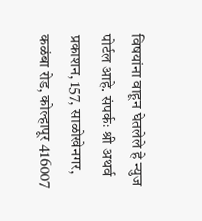विषयांना वाहून घेतलेले हे न्युज पोर्टल आहे. संपर्कः श्री अथर्व प्रकाशन, 157, साळोखेनगर, कळंबा रोड, कोल्हापूर 416007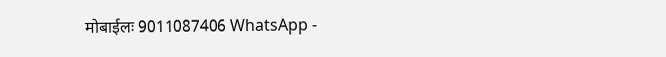मोबाईलः 9011087406 WhatsApp -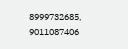8999732685, 9011087406